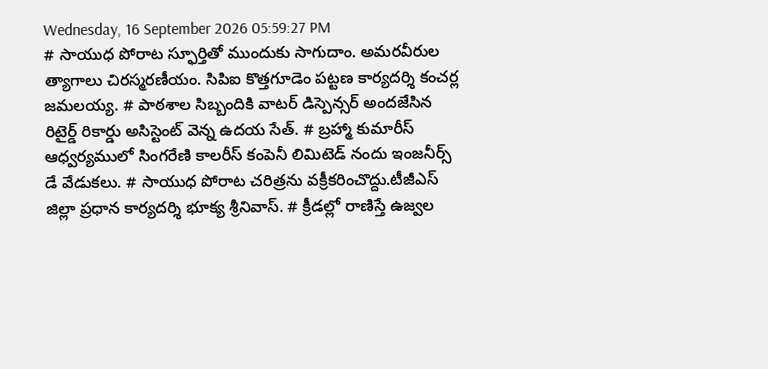Wednesday, 16 September 2026 05:59:27 PM
# సాయుధ పోరాట స్ఫూర్తితో ముందుకు సాగుదాం. అమరవీరుల త్యాగాలు చిరస్మరణీయం. సిపిఐ కొత్తగూడెం పట్టణ కార్యదర్శి కంచర్ల జమలయ్య. # పాఠశాల సిబ్బందికి వాటర్ డిస్పెన్సర్ అందజేసిన రిటైర్డ్ రికార్డు అసిస్టెంట్ వెన్న ఉదయ సేత్. # బ్రహ్మా కుమారీస్ ఆధ్వర్యములో సింగరేణి కాలరీస్ కంపెనీ లిమిటెడ్ నందు ఇంజనీర్స్ డే వేడుకలు. # సాయుధ పోరాట చరిత్రను వక్రీకరించొద్దు.టీజీఎస్ జిల్లా ప్రధాన కార్యదర్శి భూక్య శ్రీనివాస్. # క్రీడల్లో రాణిస్తే ఉజ్వల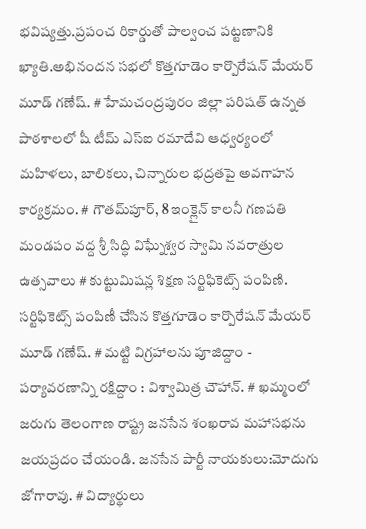భవిష్యత్తు.ప్రపంచ రికార్డుతో పాల్వంచ పట్టణానికి ఖ్యాతి.అభినందన సభలో కొత్తగూడెం కార్పొరేషన్ మేయర్ మూడ్ గణేష్. # హేమచంద్రపురం జిల్లా పరిషత్ ఉన్నత పాఠశాలలో షీ టీమ్‌ ఎస్‌ఐ రమాదేవి ఆధ్వర్యంలో మహిళలు, బాలికలు, చిన్నారుల భద్రతపై అవగాహన కార్యక్రమం. # గౌతమ్‌పూర్, 8 ఇంక్లైన్ కాలనీ గణపతి మండపం వద్ద శ్రీ సిద్ధి విఘ్నేశ్వర స్వామి నవరాత్రుల ఉత్సవాలు # కుట్టుమిషన్ల శిక్షణ సర్టిఫికెట్స్ పంపిణి. సర్టిఫికెట్స్ పంపిణీ చేసిన కొత్తగూడెం కార్పొరేషన్ మేయర్ మూడ్ గణేష్. # మట్టి విగ్రహాలను పూజిద్దాం - పర్యావరణాన్ని రక్షిద్దాం : విశ్వామిత్ర చౌహాన్. # ఖమ్మంలో జరుగు తెలంగాణ రాష్ట్ర జనసేన శంఖరావ మహాసభను జయప్రదం చేయండి. జనసేన పార్టీ నాయకులు:మోదుగు జోగారావు. # విద్యార్థులు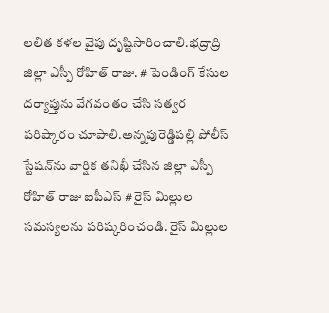లలిత కళల వైపు దృష్టిసారించాలి.భద్రాద్రి జిల్లా ఎస్పీ రోహిత్ రాజు. # పెండింగ్ కేసుల దర్యాప్తును వేగవంతం చేసి సత్వర పరిష్కారం చూపాలి.అన్నపురెడ్డిపల్లి పోలీస్ స్టేషన్‌ను వార్షిక తనిఖీ చేసిన జిల్లా ఎస్పీ రోహిత్ రాజు ఐపీఎస్ # రైస్ మిల్లుల సమస్యలను పరిష్కరించండి. రైస్ మిల్లుల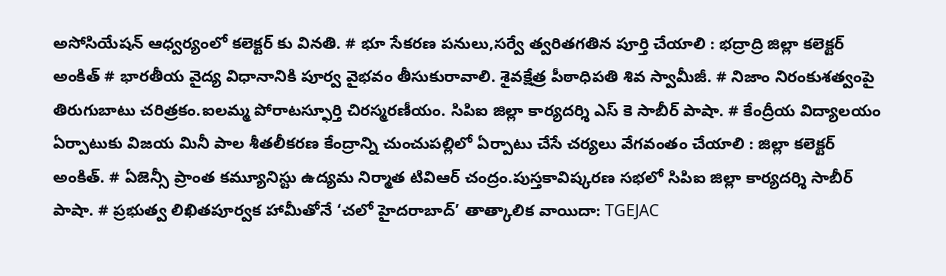అసోసియేషన్ ఆధ్వర్యంలో కలెక్టర్ కు వినతి. # భూ సేకరణ పనులు,సర్వే త్వరితగతిన పూర్తి చేయాలి : భద్రాద్రి జిల్లా కలెక్టర్ అంకిత్ # భారతీయ వైద్య విధానానికి పూర్వ వైభవం తీసుకురావాలి. శైవక్షేత్ర పీఠాధిపతి శివ స్వామీజీ. # నిజాం నిరంకుశత్వంపై తిరుగుబాటు చరిత్రకం.ఐలమ్మ పోరాటస్ఫూర్తి చిరస్మరణీయం. సిపిఐ జిల్లా కార్యదర్శి ఎస్ కె సాబీర్ పాషా. # కేంద్రీయ విద్యాలయం ఏర్పాటుకు విజయ మినీ పాల శీతలీకరణ కేంద్రాన్ని చుంచుపల్లిలో ఏర్పాటు చేసే చర్యలు వేగవంతం చేయాలి : జిల్లా కలెక్టర్ అంకిత్. # ఏజెన్సీ ప్రాంత కమ్యూనిస్టు ఉద్యమ నిర్మాత టివిఆర్ చంద్రం.పుస్తకావిష్కరణ సభలో సిపిఐ జిల్లా కార్యదర్శి సాబీర్ పాషా. # ప్రభుత్వ లిఖితపూర్వక హామీతోనే ‘చలో హైదరాబాద్’ తాత్కాలిక వాయిదా: TGEJAC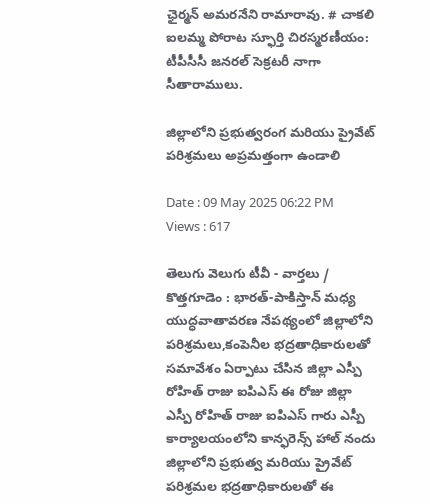ఛైర్మన్ అమరనేని రామారావు. # చాకలి ఐలమ్మ పోరాట స్ఫూర్తి చిరస్మరణీయం: టీపీసీసీ జనరల్ సెక్రటరీ నాగా సీతారాములు.

జిల్లాలోని ప్రభుత్వరంగ మరియు ప్రైవేట్ పరిశ్రమలు అప్రమత్తంగా ఉండాలి

Date : 09 May 2025 06:22 PM Views : 617

తెలుగు వెలుగు టీవీ - వార్తలు / కొత్తగూడెం : భారత్-పాకిస్తాన్ మధ్య యుద్ధవాతావరణ నేపథ్యంలో జిల్లాలోని పరిశ్రమలు,కంపెనీల భద్రతాధికారులతో సమావేశం ఏర్పాటు చేసిన జిల్లా ఎస్పీ రోహిత్ రాజు ఐపిఎస్ ఈ రోజు జిల్లా ఎస్పీ రోహిత్ రాజు ఐపిఎస్ గారు ఎస్పీ కార్యాలయంలోని కాన్ఫరెన్స్ హాల్ నందు జిల్లాలోని ప్రభుత్వ మరియు ప్రైవేట్ పరిశ్రమల భద్రతాధికారులతో ఈ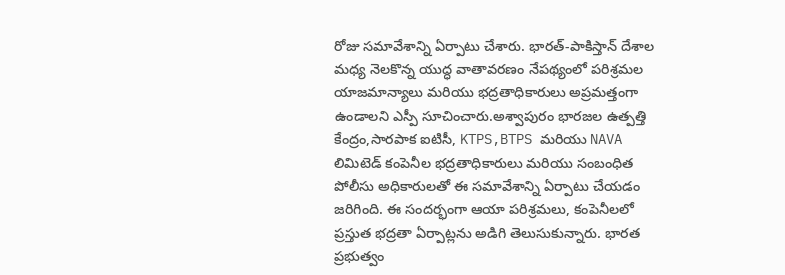రోజు సమావేశాన్ని ఏర్పాటు చేశారు. భారత్-పాకిస్తాన్ దేశాల మధ్య నెలకొన్న యుద్ధ వాతావరణం నేపథ్యంలో పరిశ్రమల యాజమాన్యాలు మరియు భద్రతాధికారులు అప్రమత్తంగా ఉండాలని ఎస్పీ సూచించారు.అశ్వాపురం భారజల ఉత్పత్తి కేంద్రం,సారపాక ఐటిసీ, KTPS,BTPS మరియు NAVA లిమిటెడ్ కంపెనీల భద్రతాధికారులు మరియు సంబంధిత పోలీసు అధికారులతో ఈ సమావేశాన్ని ఏర్పాటు చేయడం జరిగింది. ఈ సందర్భంగా ఆయా పరిశ్రమలు, కంపెనీలలో ప్రస్తుత భద్రతా ఏర్పాట్లను అడిగి తెలుసుకున్నారు. భారత ప్రభుత్వం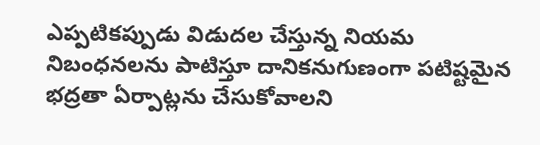ఎప్పటికప్పుడు విడుదల చేస్తున్న నియమ నిబంధనలను పాటిస్తూ దానికనుగుణంగా పటిష్టమైన భద్రతా ఏర్పాట్లను చేసుకోవాలని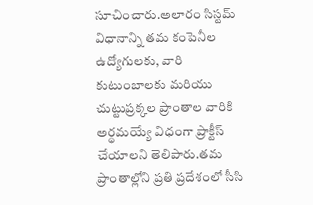సూచించారు.అలారం సిస్టమ్ విధానాన్ని తమ కంపెనీల ఉద్యోగులకు, వారి కుటుంబాలకు మరియు చుట్టుప్రక్కల ప్రాంతాల వారికి అర్థమయ్యే విధంగా ప్రాక్టీస్ చేయాలని తెలిపారు.తమ ప్రాంతాల్లోని ప్రతి ప్రదేశంలో సీసి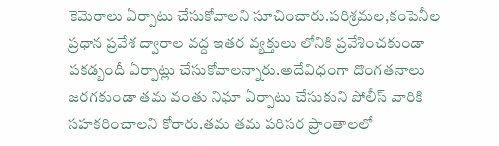కెమెరాలు ఏర్పాటు చేసుకోవాలని సూచించారు.పరిశ్రమల,కంపెనీల ప్రధాన ప్రవేశ ద్వారాల వద్ద ఇతర వ్యక్తులు లోనికి ప్రవేశించకుండా పకడ్బందీ ఏర్పాట్లు చేసుకోవాలన్నారు.అదేవిధంగా దొంగతనాలు జరగకుండా తమ వంతు నిఘా ఏర్పాటు చేసుకుని పోలీస్ వారికి సహకరించాలని కోరారు.తమ తమ పరిసర ప్రాంతాలలో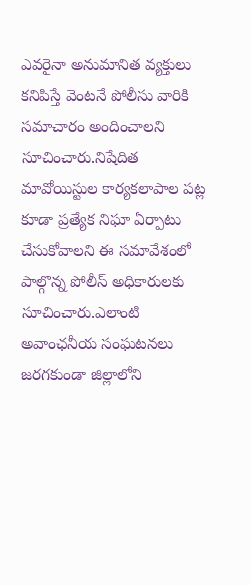ఎవరైనా అనుమానిత వ్యక్తులు కనిపిస్తే వెంటనే పోలీసు వారికి సమాచారం అందించాలని సూచించారు.నిషేదిత మావోయిస్టుల కార్యకలాపాల పట్ల కూడా ప్రత్యేక నిఘా ఏర్పాటు చేసుకోవాలని ఈ సమావేశంలో పాల్గొన్న పోలీస్ అధికారులకు సూచించారు.ఎలాంటి అవాంఛనీయ సంఘటనలు జరగకుండా జిల్లాలోని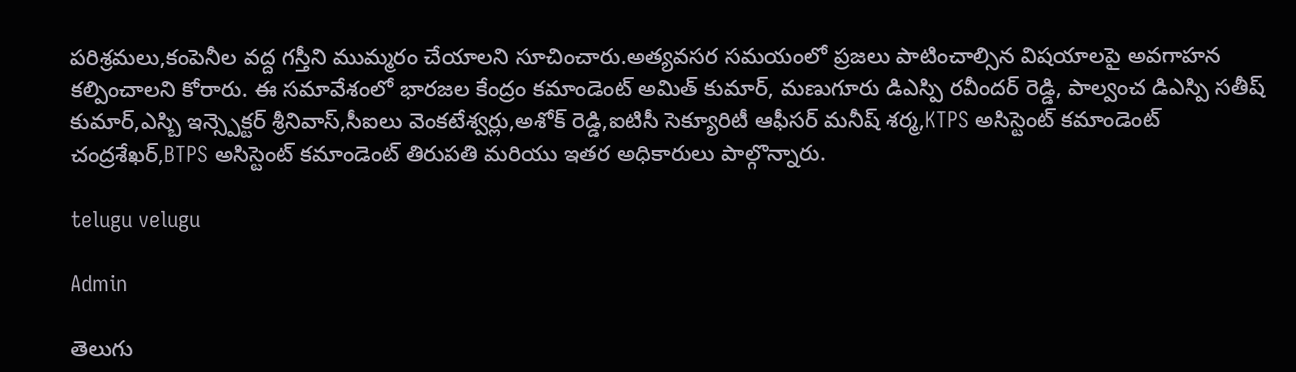పరిశ్రమలు,కంపెనీల వద్ద గస్తీని ముమ్మరం చేయాలని సూచించారు.అత్యవసర సమయంలో ప్రజలు పాటించాల్సిన విషయాలపై అవగాహన కల్పించాలని కోరారు. ఈ సమావేశంలో భారజల కేంద్రం కమాండెంట్ అమిత్ కుమార్, మణుగూరు డిఎస్పి రవీందర్ రెడ్డి, పాల్వంచ డిఎస్పి సతీష్ కుమార్,ఎస్బి ఇన్స్పెక్టర్ శ్రీనివాస్,సీఐలు వెంకటేశ్వర్లు,అశోక్ రెడ్డి,ఐటిసీ సెక్యూరిటీ ఆఫీసర్ మనీష్ శర్మ,KTPS అసిస్టెంట్ కమాండెంట్ చంద్రశేఖర్,BTPS అసిస్టెంట్ కమాండెంట్ తిరుపతి మరియు ఇతర అధికారులు పాల్గొన్నారు.

telugu velugu

Admin

తెలుగు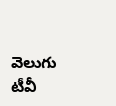వెలుగు టీవీ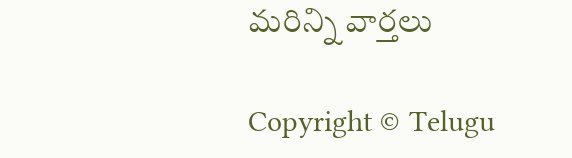మరిన్ని వార్తలు

Copyright © Telugu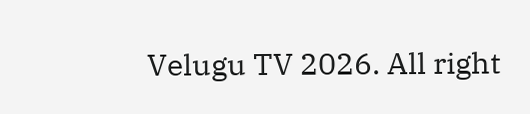Velugu TV 2026. All right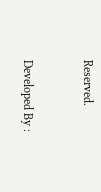Reserved.



Developed By :